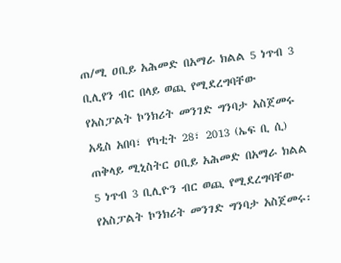ጠ/ሚ ዐቢይ አሕመድ በአማራ ክልል 5 ነጥብ 3 ቢሊየን ብር በላይ ወጪ የሚደረግባቸው የአስፓልት ኮንክሪት መንገድ ግንባታ አስጀመሩ
አዲስ አበባ፣ የካቲት 28፣ 2013 (ኤፍ ቢ ሲ) ጠቅላይ ሚኒስትር ዐቢይ አሕመድ በአማራ ክልል 5 ነጥብ 3 ቢሊዮን ብር ወጪ የሚደረግባቸው የአስፓልት ኮንክሪት መንገድ ግንባታ አስጀመሩ፡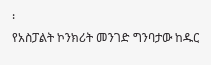፡
የአስፓልት ኮንክሪት መንገድ ግንባታው ከዱር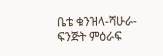ቤቴ ቁንዝላ-ሻሁራ-ፍንጅት ምዕራፍ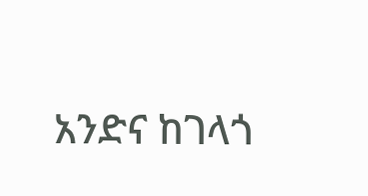አንድና ከገላጎ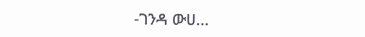-ገንዳ ውሀ…